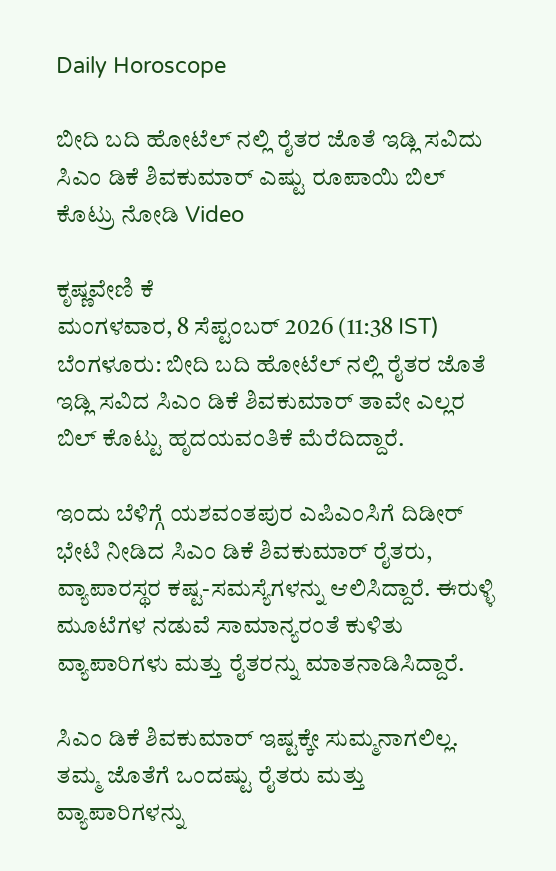Daily Horoscope

ಬೀದಿ ಬದಿ ಹೋಟೆಲ್ ನಲ್ಲಿ ರೈತರ ಜೊತೆ ಇಡ್ಲಿ ಸವಿದು ಸಿಎಂ ಡಿಕೆ ಶಿವಕುಮಾರ್ ಎಷ್ಟು ರೂಪಾಯಿ ಬಿಲ್ ಕೊಟ್ರು ನೋಡಿ Video

ಕೃಷ್ಣವೇಣಿ ಕೆ
ಮಂಗಳವಾರ, 8 ಸೆಪ್ಟಂಬರ್ 2026 (11:38 IST)
ಬೆಂಗಳೂರು: ಬೀದಿ ಬದಿ ಹೋಟೆಲ್ ನಲ್ಲಿ ರೈತರ ಜೊತೆ ಇಡ್ಲಿ ಸವಿದ ಸಿಎಂ ಡಿಕೆ ಶಿವಕುಮಾರ್ ತಾವೇ ಎಲ್ಲರ ಬಿಲ್ ಕೊಟ್ಟು ಹೃದಯವಂತಿಕೆ ಮೆರೆದಿದ್ದಾರೆ.

ಇಂದು ಬೆಳಿಗ್ಗೆ ಯಶವಂತಪುರ ಎಪಿಎಂಸಿಗೆ ದಿಡೀರ್ ಭೇಟಿ ನೀಡಿದ ಸಿಎಂ ಡಿಕೆ ಶಿವಕುಮಾರ್ ರೈತರು, ವ್ಯಾಪಾರಸ್ಥರ ಕಷ್ಟ-ಸಮಸ್ಯೆಗಳನ್ನು ಆಲಿಸಿದ್ದಾರೆ. ಈರುಳ್ಳಿ ಮೂಟೆಗಳ ನಡುವೆ ಸಾಮಾನ್ಯರಂತೆ ಕುಳಿತು ವ್ಯಾಪಾರಿಗಳು ಮತ್ತು ರೈತರನ್ನು ಮಾತನಾಡಿಸಿದ್ದಾರೆ.

ಸಿಎಂ ಡಿಕೆ ಶಿವಕುಮಾರ್ ಇಷ್ಟಕ್ಕೇ ಸುಮ್ಮನಾಗಲಿಲ್ಲ. ತಮ್ಮ ಜೊತೆಗೆ ಒಂದಷ್ಟು ರೈತರು ಮತ್ತು ವ್ಯಾಪಾರಿಗಳನ್ನು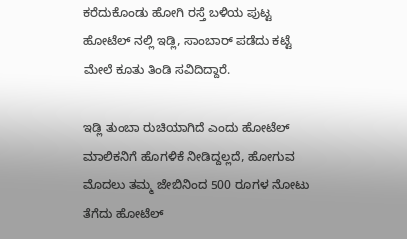ಕರೆದುಕೊಂಡು ಹೋಗಿ ರಸ್ತೆ ಬಳಿಯ ಪುಟ್ಟ ಹೋಟೆಲ್ ನಲ್ಲಿ ಇಡ್ಲಿ, ಸಾಂಬಾರ್ ಪಡೆದು ಕಟ್ಟೆ ಮೇಲೆ ಕೂತು ತಿಂಡಿ ಸವಿದಿದ್ದಾರೆ.

ಇಡ್ಲಿ ತುಂಬಾ ರುಚಿಯಾಗಿದೆ ಎಂದು ಹೋಟೆಲ್ ಮಾಲಿಕನಿಗೆ ಹೊಗಳಿಕೆ ನೀಡಿದ್ದಲ್ಲದೆ, ಹೋಗುವ ಮೊದಲು ತಮ್ಮ ಜೇಬಿನಿಂದ 500 ರೂಗಳ ನೋಟು ತೆಗೆದು ಹೋಟೆಲ್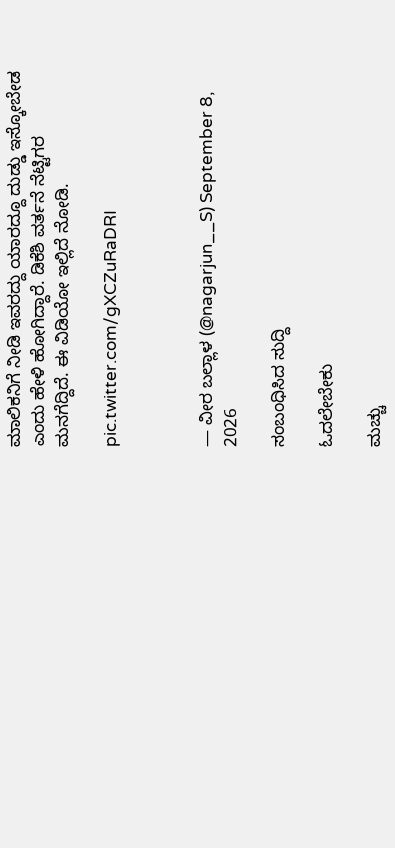ಮಾಲಿಕನಿಗೆ ನೀಡಿ ಇವರದ್ದು ಯಾರದ್ದೂ ದುಡ್ಡು ಇಸ್ಕೋಬೇಡ ಎಂದು ಹೇಳಿ ಹೋಗಿದ್ದಾರೆ. ಡಿಕೆಶಿ ವರ್ತನೆ ನೆಟ್ಟಿಗರ ಮನಗೆದ್ದಿದೆ. ಈ ವಿಡಿಯೋ ಇಲ್ಲಿದೆ ನೋಡಿ.

pic.twitter.com/gXCZuRaDRI



— ವೀರ ಬಲ್ಲಾಳ (@nagarjun__S) September 8, 2026

ಸಂಬಂಧಿಸಿದ ಸುದ್ದಿ

ಓದಲೇಬೇಕು

ಮಚ್ಚು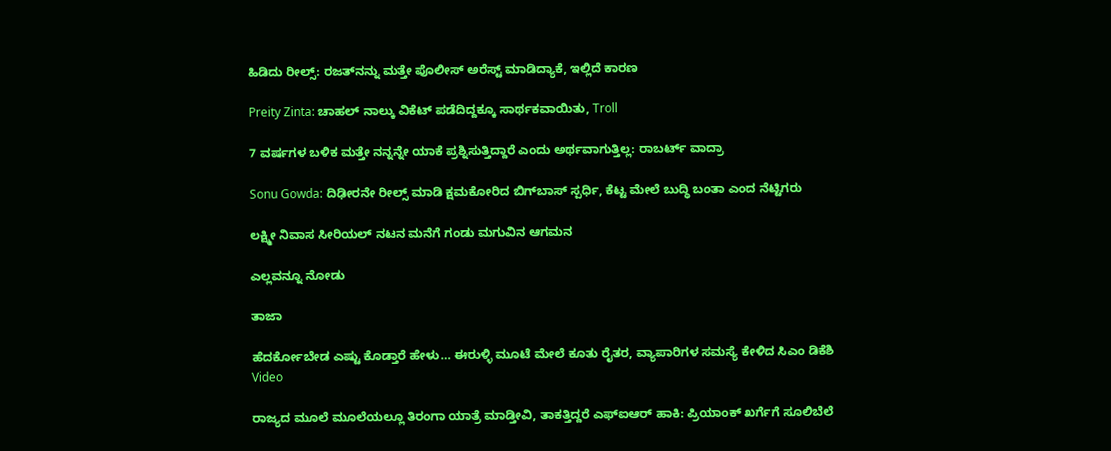ಹಿಡಿದು ರೀಲ್ಸ್‌: ರಜತ್‌ನನ್ನು ಮತ್ತೇ ಪೊಲೀಸ್ ಅರೆಸ್ಟ್ ಮಾಡಿದ್ಯಾಕೆ, ಇಲ್ಲಿದೆ ಕಾರಣ

Preity Zinta: ಚಾಹಲ್ ನಾಲ್ಕು ವಿಕೆಟ್ ಪಡೆದಿದ್ದಕ್ಕೂ ಸಾರ್ಥಕವಾಯಿತು, Troll

7 ವರ್ಷಗಳ ಬಳಿಕ ಮತ್ತೇ ನನ್ನನ್ನೇ ಯಾಕೆ ಪ್ರಶ್ನಿಸುತ್ತಿದ್ದಾರೆ ಎಂದು ಅರ್ಥವಾಗುತ್ತಿಲ್ಲ: ರಾಬರ್ಟ್‌ ವಾದ್ರಾ

Sonu Gowda: ದಿಢೀರನೇ ರೀಲ್ಸ್ ಮಾಡಿ ಕ್ಷಮಕೋರಿದ ಬಿಗ್‌ಬಾಸ್‌ ಸ್ಪರ್ಧಿ, ಕೆಟ್ಟ ಮೇಲೆ ಬುದ್ಧಿ ಬಂತಾ ಎಂದ ನೆಟ್ಟಿಗರು

ಲಕ್ಷ್ಮೀ ನಿವಾಸ ಸೀರಿಯಲ್ ನಟನ ಮನೆಗೆ ಗಂಡು ಮಗುವಿನ ಆಗಮನ

ಎಲ್ಲವನ್ನೂ ನೋಡು

ತಾಜಾ

ಹೆದರ್ಕೋಬೇಡ ಎಷ್ಟು ಕೊಡ್ತಾರೆ ಹೇಳು… ಈರುಳ್ಳಿ ಮೂಟೆ ಮೇಲೆ ಕೂತು ರೈತರ, ವ್ಯಾಪಾರಿಗಳ ಸಮಸ್ಯೆ ಕೇಳಿದ ಸಿಎಂ ಡಿಕೆಶಿ Video

ರಾಜ್ಯದ ಮೂಲೆ ಮೂಲೆಯಲ್ಲೂ ತಿರಂಗಾ ಯಾತ್ರೆ ಮಾಡ್ತೀವಿ, ತಾಕತ್ತಿದ್ದರೆ ಎಫ್ಐಆರ್ ಹಾಕಿ: ಪ್ರಿಯಾಂಕ್ ಖರ್ಗೆಗೆ ಸೂಲಿಬೆಲೆ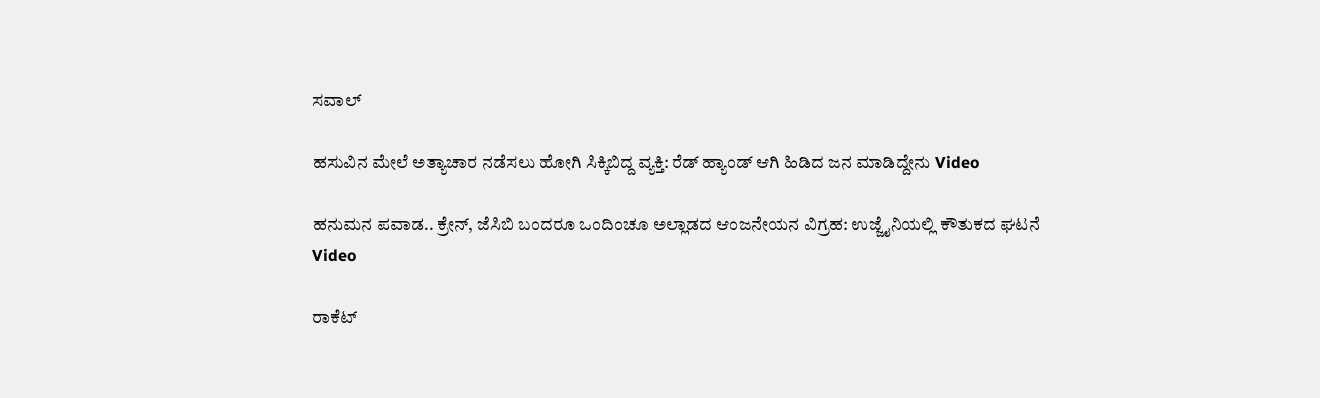ಸವಾಲ್

ಹಸುವಿನ ಮೇಲೆ ಅತ್ಯಾಚಾರ ನಡೆಸಲು ಹೋಗಿ ಸಿಕ್ಕಿಬಿದ್ದ ವ್ಯಕ್ತಿ: ರೆಡ್ ಹ್ಯಾಂಡ್ ಆಗಿ ಹಿಡಿದ ಜನ ಮಾಡಿದ್ದೇನು Video

ಹನುಮನ ಪವಾಡ.. ಕ್ರೇನ್, ಜೆಸಿಬಿ ಬಂದರೂ ಒಂದಿಂಚೂ ಅಲ್ಲಾಡದ ಆಂಜನೇಯನ ವಿಗ್ರಹ: ಉಜ್ಜೈನಿಯಲ್ಲಿ ಕೌತುಕದ ಘಟನೆ Video

ರಾಕೆಟ್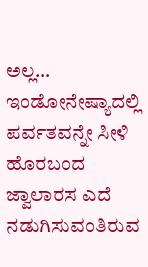ಅಲ್ಲ… ಇಂಡೋನೇಷ್ಯಾದಲ್ಲಿ ಪರ್ವತವನ್ನೇ ಸೀಳಿ ಹೊರಬಂದ ಜ್ವಾಲಾರಸ ಎದೆ ನಡುಗಿಸುವಂತಿರುವ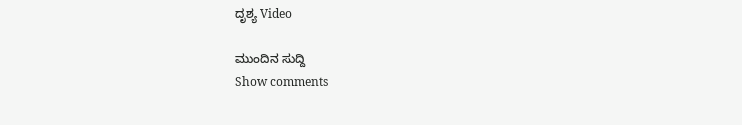ದೃಶ್ಯ Video

ಮುಂದಿನ ಸುದ್ದಿ
Show comments